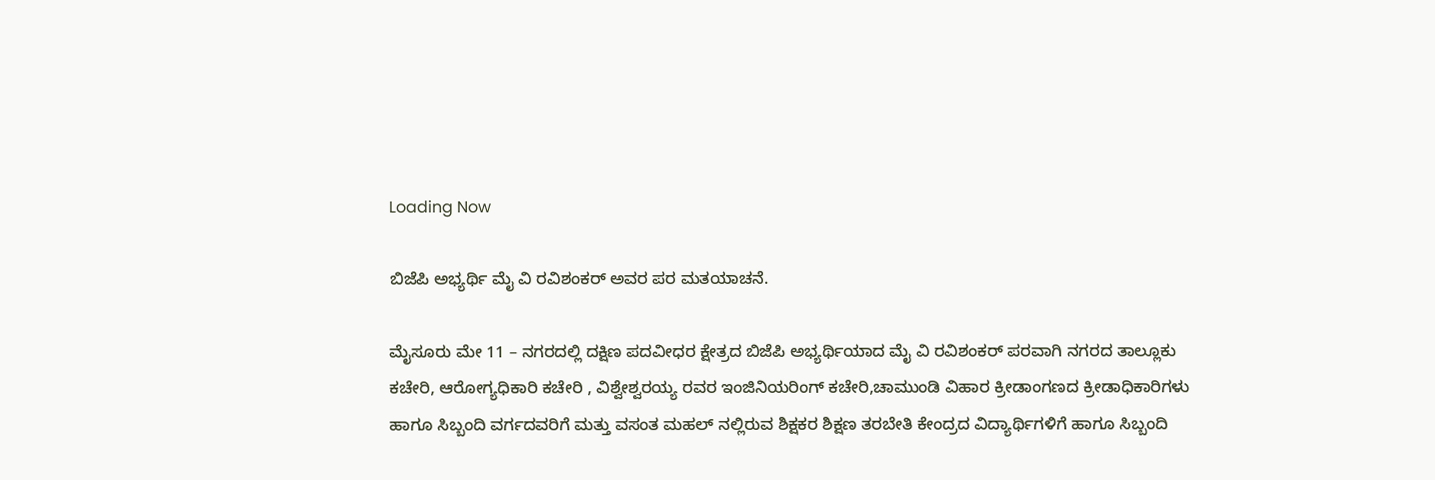Loading Now

ಬಿಜೆಪಿ ಅಭ್ಯರ್ಥಿ ಮೈ ವಿ ರವಿಶಂಕರ್ ಅವರ ಪರ ಮತಯಾಚನೆ.

ಮೈಸೂರು ಮೇ 11 – ನಗರದಲ್ಲಿ ದಕ್ಷಿಣ ಪದವೀಧರ ಕ್ಷೇತ್ರದ ಬಿಜೆಪಿ ಅಭ್ಯರ್ಥಿಯಾದ ಮೈ ವಿ ರವಿಶಂಕರ್ ಪರವಾಗಿ ನಗರದ ತಾಲ್ಲೂಕು ಕಚೇರಿ, ಆರೋಗ್ಯಧಿಕಾರಿ ಕಚೇರಿ , ವಿಶ್ವೇಶ್ವರಯ್ಯ ರವರ ಇಂಜಿನಿಯರಿಂಗ್ ಕಚೇರಿ,ಚಾಮುಂಡಿ ವಿಹಾರ ಕ್ರೀಡಾಂಗಣದ ಕ್ರೀಡಾಧಿಕಾರಿಗಳು ಹಾಗೂ ಸಿಬ್ಬಂದಿ ವರ್ಗದವರಿಗೆ ಮತ್ತು ವಸಂತ ಮಹಲ್ ನಲ್ಲಿರುವ ಶಿಕ್ಷಕರ ಶಿಕ್ಷಣ ತರಬೇತಿ ಕೇಂದ್ರದ ವಿದ್ಯಾರ್ಥಿಗಳಿಗೆ ಹಾಗೂ ಸಿಬ್ಬಂದಿ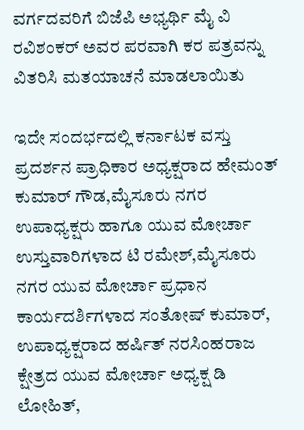ವರ್ಗದವರಿಗೆ ಬಿಜೆಪಿ ಅಭ್ಯರ್ಥಿ ಮೈ ವಿ ರವಿಶಂಕರ್ ಅವರ ಪರವಾಗಿ ಕರ ಪತ್ರವನ್ನು ವಿತರಿಸಿ ಮತಯಾಚನೆ ಮಾಡಲಾಯಿತು

ಇದೇ ಸಂದರ್ಭದಲ್ಲಿ ಕರ್ನಾಟಕ ವಸ್ತು ಪ್ರದರ್ಶನ ಪ್ರಾಧಿಕಾರ ಅಧ್ಯಕ್ಷರಾದ ಹೇಮಂತ್ ಕುಮಾರ್ ಗೌಡ,ಮೈಸೂರು ನಗರ ಉಪಾಧ್ಯಕ್ಷರು ಹಾಗೂ ಯುವ ಮೋರ್ಚಾ ಉಸ್ತುವಾರಿಗಳಾದ ಟಿ ರಮೇಶ್,ಮೈಸೂರು ನಗರ ಯುವ ಮೋರ್ಚಾ ಪ್ರಧಾನ ಕಾರ್ಯದರ್ಶಿಗಳಾದ ಸಂತೋಷ್ ಕುಮಾರ್, ಉಪಾಧ್ಯಕ್ಷರಾದ ಹರ್ಷಿತ್ ನರಸಿಂಹರಾಜ ಕ್ಷೇತ್ರದ ಯುವ ಮೋರ್ಚಾ ಅಧ್ಯಕ್ಷ ಡಿ ಲೋಹಿತ್,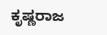ಕೃಷ್ಣರಾಜ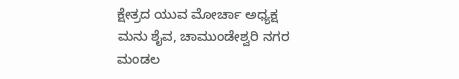ಕ್ಷೇತ್ರದ ಯುವ ಮೋರ್ಚಾ ಅಧ್ಯಕ್ಷ ಮನು ಶೈವ, ಚಾಮುಂಡೇಶ್ವರಿ ನಗರ ಮಂಡಲ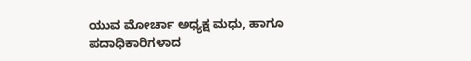ಯುವ ಮೋರ್ಚಾ ಅಧ್ಯಕ್ಷ ಮಧು, ಹಾಗೂ ಪದಾಧಿಕಾರಿಗಳಾದ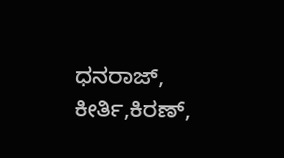ಧನರಾಜ್, ಕೀರ್ತಿ,ಕಿರಣ್,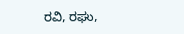ರವಿ, ರಘು,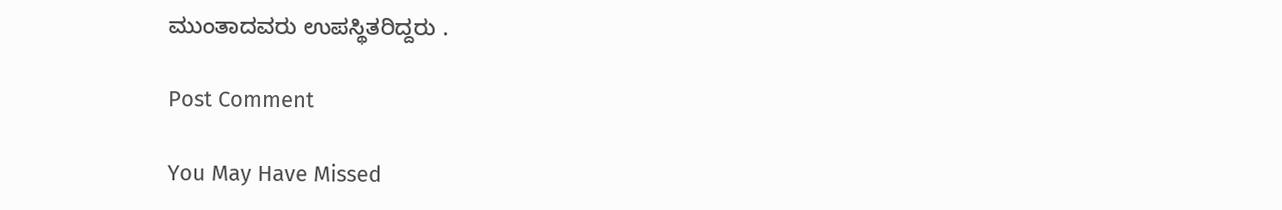ಮುಂತಾದವರು ಉಪಸ್ಥಿತರಿದ್ದರು .

Post Comment

You May Have Missed